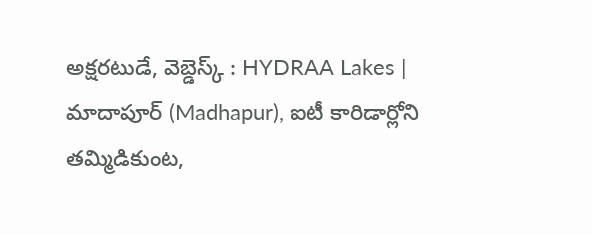అక్షరటుడే, వెబ్డెస్క్ : HYDRAA Lakes | మాదాపూర్ (Madhapur), ఐటీ కారిడార్లోని తమ్మిడికుంట,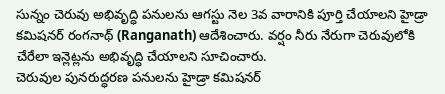సున్నం చెరువు అభివృద్ధి పనులను ఆగస్టు నెల 3వ వారానికి పూర్తి చేయాలని హైడ్రా కమిషనర్ రంగనాథ్ (Ranganath) ఆదేశించారు. వర్షం నీరు నేరుగా చెరువులోకి చేరేలా ఇన్లెట్లను అభివృద్ధి చేయాలని సూచించారు.
చెరువుల పునరుద్ధరణ పనులను హైడ్రా కమిషనర్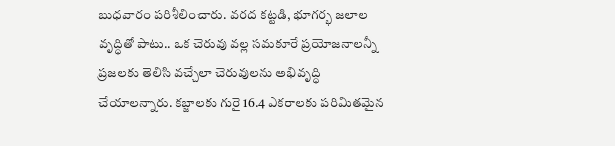బుధవారం పరిశీలించారు. వరద కట్టడి, భూగర్భ జలాల వృద్ధితో పాటు.. ఒక చెరువు వల్ల సమకూరే ప్రయోజనాలన్నీ ప్రజలకు తెలిసి వచ్చేలా చెరువులను అభివృద్ధి చేయాలన్నారు. కబ్జాలకు గురై 16.4 ఎకరాలకు పరిమితమైన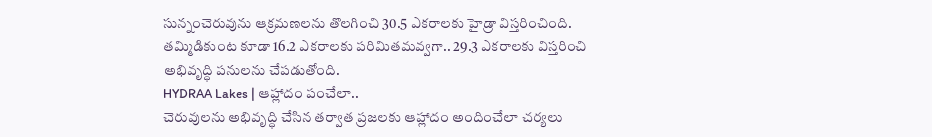సున్నంచెరువును ఆక్రమణలను తొలగించి 30.5 ఎకరాలకు హైడ్రా విస్తరించింది. తమ్మిడికుంట కూడా 16.2 ఎకరాలకు పరిమితమవ్వగా.. 29.3 ఎకరాలకు విస్తరించి అభివృద్ధి పనులను చేపడుతోంది.
HYDRAA Lakes | ఆహ్లాదం పంచేలా..
చెరువులను అభివృద్ధి చేసిన తర్వాత ప్రజలకు ఆహ్లాదం అందించేలా చర్యలు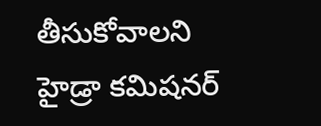తీసుకోవాలని హైడ్రా కమిషనర్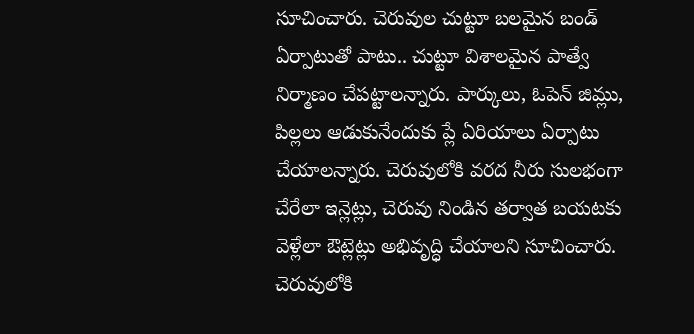సూచించారు. చెరువుల చుట్టూ బలమైన బండ్ ఏర్పాటుతో పాటు.. చుట్టూ విశాలమైన పాత్వే నిర్మాణం చేపట్టాలన్నారు. పార్కులు, ఓపెన్ జిమ్లు, పిల్లలు ఆడుకునేందుకు ప్లే ఏరియాలు ఏర్పాటు చేయాలన్నారు. చెరువులోకి వరద నీరు సులభంగా చేరేలా ఇన్లెట్లు, చెరువు నిండిన తర్వాత బయటకు వెళ్లేలా ఔట్లెట్లు అభివృద్ధి చేయాలని సూచించారు. చెరువులోకి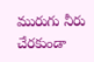మురుగు నీరు చేరకుండా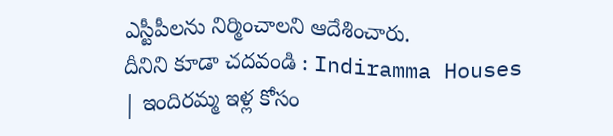ఎస్టీపీలను నిర్మించాలని ఆదేశించారు.
దీనిని కూడా చదవండి : Indiramma Houses | ఇందిరమ్మ ఇళ్ల కోసం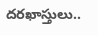దరఖాస్తులు..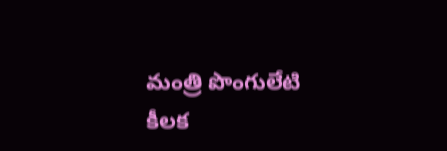మంత్రి పొంగులేటి కీలక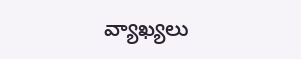వ్యాఖ్యలు